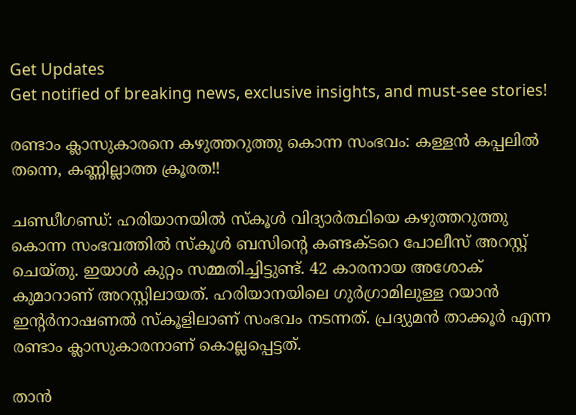Get Updates
Get notified of breaking news, exclusive insights, and must-see stories!

രണ്ടാം ക്ലാസുകാരനെ കഴുത്തറുത്തു കൊന്ന സംഭവം: കള്ളന്‍ കപ്പലില്‍ തന്നെ, കണ്ണില്ലാത്ത ക്രൂരത!!

ചണ്ഡീഗണ്ഡ്: ഹരിയാനയില്‍ സ്‌കൂള്‍ വിദ്യാര്‍ത്ഥിയെ കഴുത്തറുത്തു കൊന്ന സംഭവത്തില്‍ സ്‌കൂള്‍ ബസിന്റെ കണ്ടക്ടറെ പോലീസ് അറസ്റ്റ് ചെയ്തു. ഇയാള്‍ കുറ്റം സമ്മതിച്ചിട്ടുണ്ട്. 42 കാരനായ അശോക് കുമാറാണ് അറസ്റ്റിലായത്. ഹരിയാനയിലെ ഗുര്‍ഗ്രാമിലുള്ള റയാന്‍ ഇന്റര്‍നാഷണല്‍ സ്‌കൂളിലാണ് സംഭവം നടന്നത്. പ്രദ്യുമന്‍ താക്കൂര്‍ എന്ന രണ്ടാം ക്ലാസുകാരനാണ് കൊല്ലപ്പെട്ടത്.

താന്‍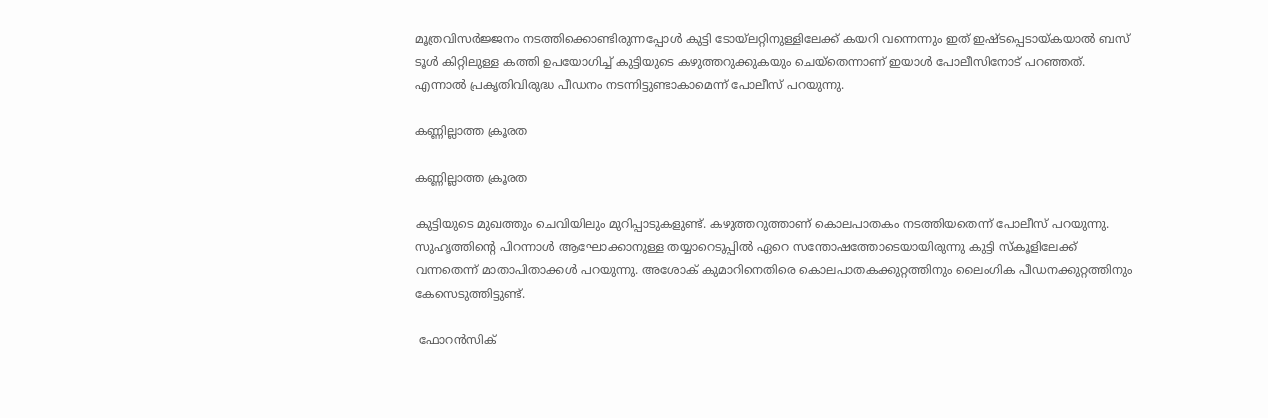മൂത്രവിസര്‍ജ്ജനം നടത്തിക്കൊണ്ടിരുന്നപ്പോള്‍ കുട്ടി ടോയ്‌ലറ്റിനുള്ളിലേക്ക് കയറി വന്നെന്നും ഇത് ഇഷ്ടപ്പെടായ്കയാല്‍ ബസ് ടൂള്‍ കിറ്റിലുള്ള കത്തി ഉപയോഗിച്ച് കുട്ടിയുടെ കഴുത്തറുക്കുകയും ചെയ്തെന്നാണ് ഇയാള്‍ പോലീസിനോട് പറഞ്ഞത്. എന്നാല്‍ പ്രകൃതിവിരുദ്ധ പീഡനം നടന്നിട്ടുണ്ടാകാമെന്ന് പോലീസ് പറയുന്നു.

കണ്ണില്ലാത്ത ക്രൂരത

കണ്ണില്ലാത്ത ക്രൂരത

കുട്ടിയുടെ മുഖത്തും ചെവിയിലും മുറിപ്പാടുകളുണ്ട്. കഴുത്തറുത്താണ് കൊലപാതകം നടത്തിയതെന്ന് പോലീസ് പറയുന്നു. സുഹൃത്തിന്റെ പിറന്നാള്‍ ആഘോക്കാനുള്ള തയ്യാറെടുപ്പില്‍ ഏറെ സന്തോഷത്തോടെയായിരുന്നു കുട്ടി സ്‌കൂളിലേക്ക് വന്നതെന്ന് മാതാപിതാക്കള്‍ പറയുന്നു. അശോക് കുമാറിനെതിരെ കൊലപാതകക്കുറ്റത്തിനും ലൈംഗിക പീഡനക്കുറ്റത്തിനും കേസെടുത്തിട്ടുണ്ട്.

 ഫോറന്‍സിക്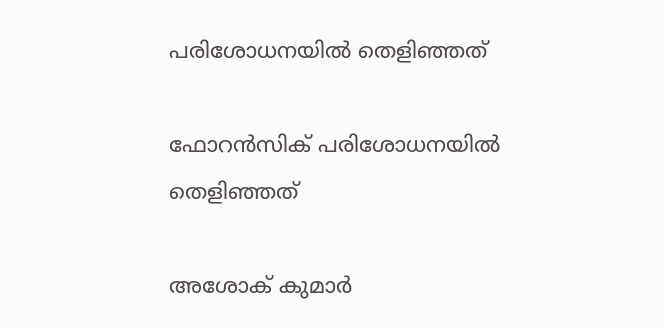പരിശോധനയില്‍ തെളിഞ്ഞത്

ഫോറന്‍സിക് പരിശോധനയില്‍ തെളിഞ്ഞത്

അശോക് കുമാര്‍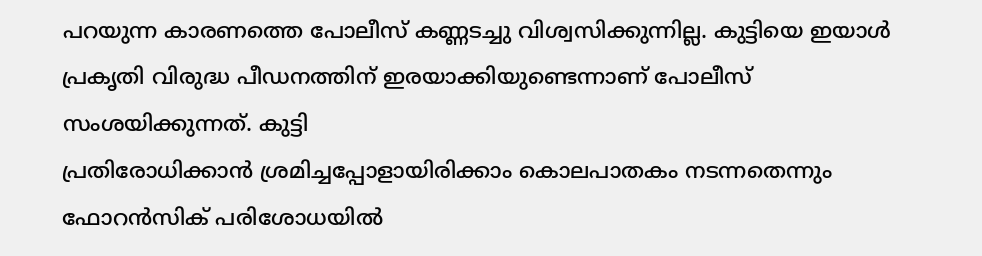പറയുന്ന കാരണത്തെ പോലീസ് കണ്ണടച്ചു വിശ്വസിക്കുന്നില്ല. കുട്ടിയെ ഇയാള്‍ പ്രകൃതി വിരുദ്ധ പീഡനത്തിന് ഇരയാക്കിയുണ്ടെന്നാണ് പോലീസ് സംശയിക്കുന്നത്. കുട്ടി
പ്രതിരോധിക്കാന്‍ ശ്രമിച്ചപ്പോളായിരിക്കാം കൊലപാതകം നടന്നതെന്നും ഫോറന്‍സിക് പരിശോധയില്‍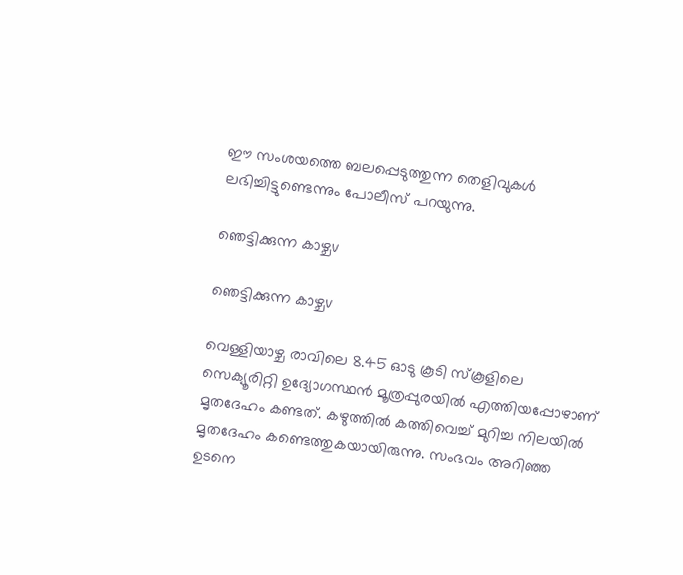ഈ സംശയത്തെ ബലപ്പെടുത്തുന്ന തെളിവുകള്‍ ലഭിച്ചിട്ടുണ്ടെന്നും പോലീസ് പറയുന്നു.

ഞെട്ടിക്കുന്ന കാഴ്ചv

ഞെട്ടിക്കുന്ന കാഴ്ചv

വെള്ളിയാഴ്ച രാവിലെ 8.45 ഓടു കൂടി സ്‌കൂളിലെ സെക്യൂരിറ്റി ഉദ്യോഗസ്ഥന്‍ മൂത്രപ്പുരയില്‍ എത്തിയപ്പോഴാണ് മൃതദേഹം കണ്ടത്. കഴുത്തില്‍ കത്തിവെച്ച് മുറിച്ച നിലയില്‍ മൃതദേഹം കണ്ടെത്തുകയായിരുന്നു. സംഭവം അറിഞ്ഞ ഉടനെ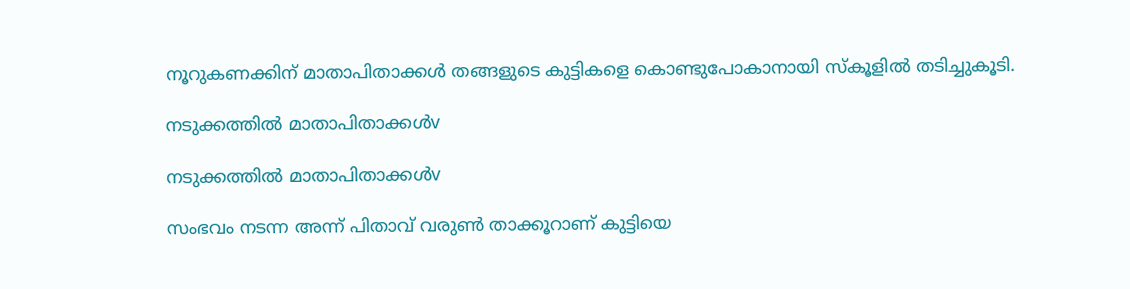നൂറുകണക്കിന് മാതാപിതാക്കള്‍ തങ്ങളുടെ കുട്ടികളെ കൊണ്ടുപോകാനായി സ്‌കൂളില്‍ തടിച്ചുകൂടി.

നടുക്കത്തില്‍ മാതാപിതാക്കള്‍v

നടുക്കത്തില്‍ മാതാപിതാക്കള്‍v

സംഭവം നടന്ന അന്ന് പിതാവ് വരുണ്‍ താക്കൂറാണ് കുട്ടിയെ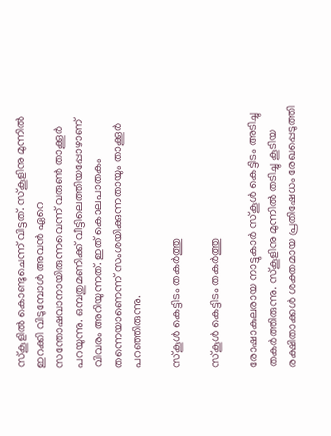സ്‌കൂളില്‍ കൊണ്ടുചെന്ന് വിട്ടത്. സ്‌കൂളിനു മുന്നില്‍ ഇറക്കി വിടുമ്പോള്‍ അവന്‍ ഏറെ സന്തോഷവാനായിരുന്നവെന്ന് വരുണ്‍ താക്കൂര്‍ പറയുന്നു. ഒമ്പതുമണിക്ക് വീട്ടിലെത്തിയപ്പോഴാണ് വിവരം അറിയുന്നത്. ഇത് കൊലപാതകം തന്നെയാണെന്ന് സംശയിക്കുന്നതായും താക്കൂര്‍ പറഞ്ഞിരുന്നു.

സ്‌കൂള്‍ കെട്ടിടം തകര്‍ത്തു

സ്‌കൂള്‍ കെട്ടിടം തകര്‍ത്തു

രോഷാകുലരായ നാട്ടുകാര്‍ സ്‌കൂള്‍ കെട്ടിടം അടിച്ചു തകര്‍ത്തിരുന്നു. സ്‌കൂളിനു മുന്നില്‍ തടിച്ചു കൂടിയ രക്ഷിതാക്കള്‍ ശക്തമായ പ്രതിഷേധം രേഖപ്പെടുത്തി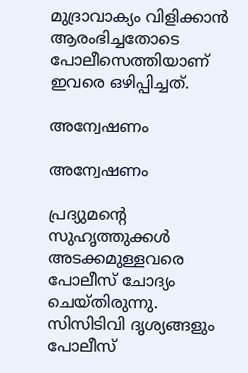മുദ്രാവാക്യം വിളിക്കാന്‍ ആരംഭിച്ചതോടെ പോലീസെത്തിയാണ് ഇവരെ ഒഴിപ്പിച്ചത്.

അന്വേഷണം

അന്വേഷണം

പ്രദ്യുമന്റെ സുഹൃത്തുക്കള്‍ അടക്കമുള്ളവരെ പോലീസ് ചോദ്യം ചെയ്തിരുന്നു. സിസിടിവി ദൃശ്യങ്ങളും പോലീസ്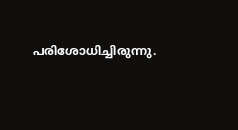പരിശോധിച്ചിരുന്നു.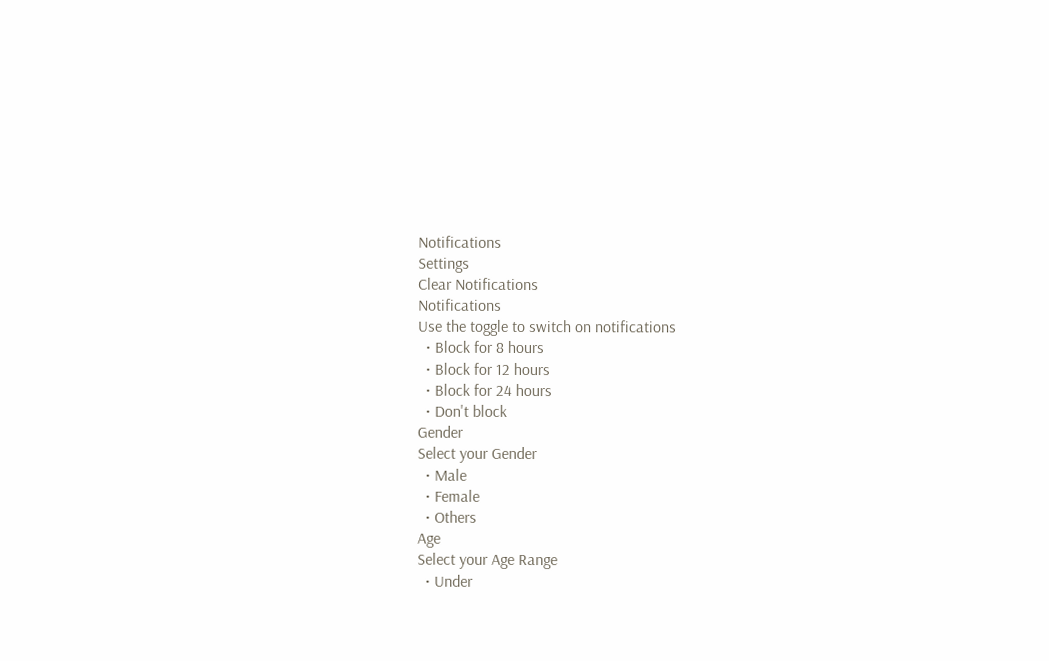Notifications
Settings
Clear Notifications
Notifications
Use the toggle to switch on notifications
  • Block for 8 hours
  • Block for 12 hours
  • Block for 24 hours
  • Don't block
Gender
Select your Gender
  • Male
  • Female
  • Others
Age
Select your Age Range
  • Under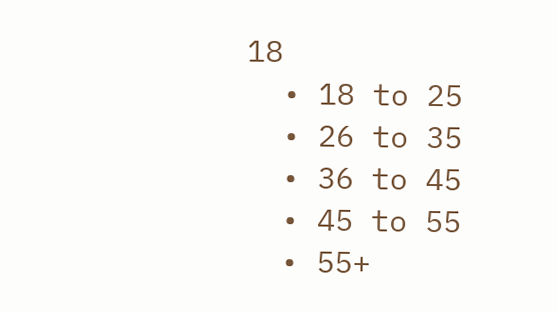18
  • 18 to 25
  • 26 to 35
  • 36 to 45
  • 45 to 55
  • 55+